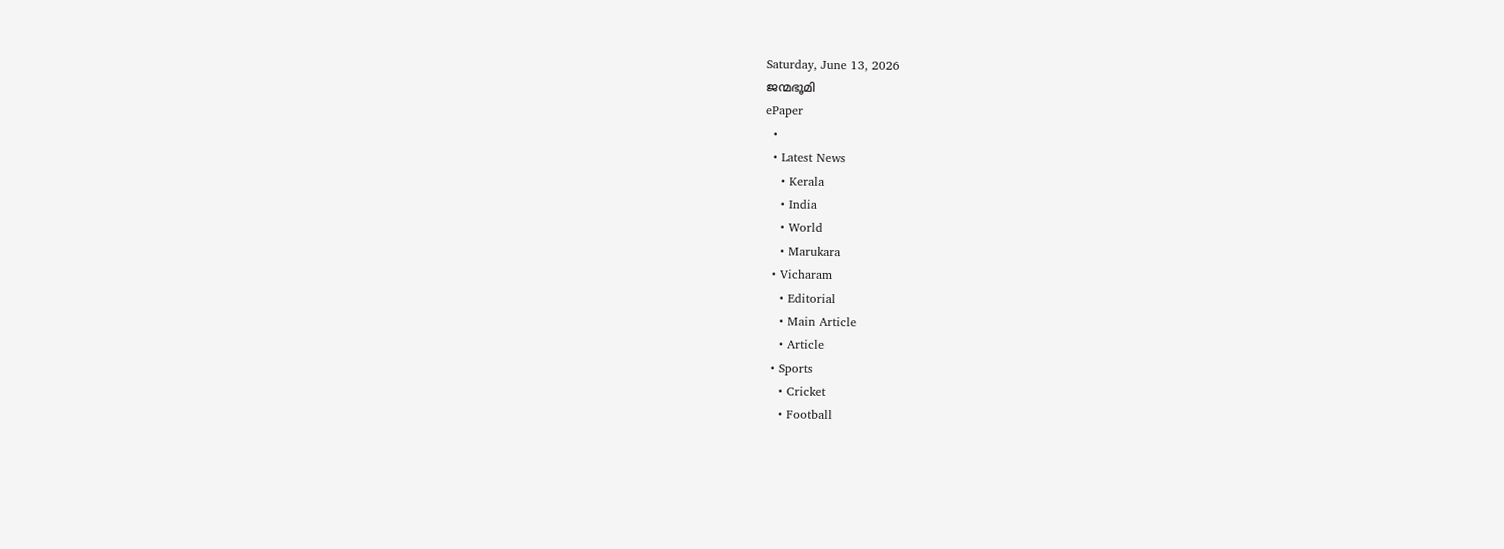Saturday, June 13, 2026
ജന്മഭൂമി
ePaper
  •
  • Latest News
    • Kerala
    • India
    • World
    • Marukara
  • Vicharam
    • Editorial
    • Main Article
    • Article
  • Sports
    • Cricket
    • Football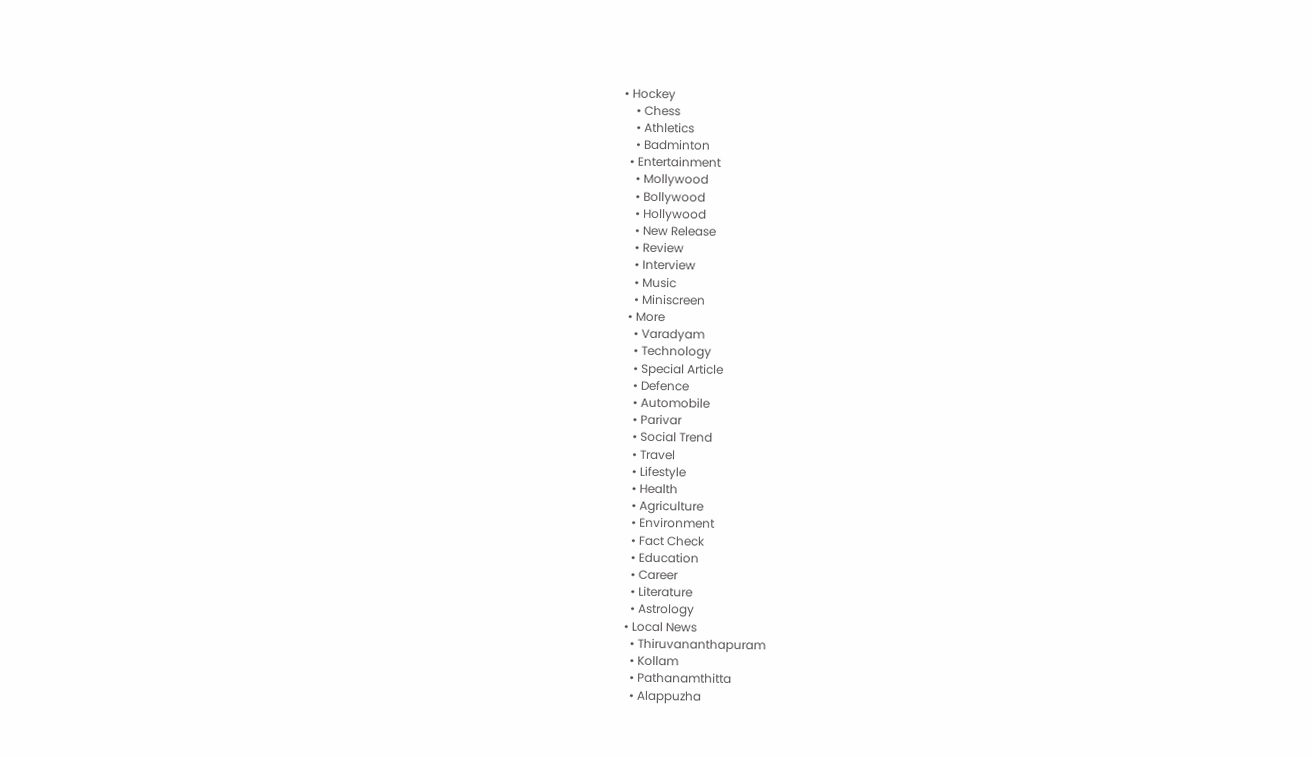• Hockey
    • Chess
    • Athletics
    • Badminton
  • Entertainment
    • Mollywood
    • Bollywood
    • Hollywood
    • New Release
    • Review
    • Interview
    • Music
    • Miniscreen
  • More
    • Varadyam
    • Technology
    • Special Article
    • Defence
    • Automobile
    • Parivar
    • Social Trend
    • Travel
    • Lifestyle
    • Health
    • Agriculture
    • Environment
    • Fact Check
    • Education
    • Career
    • Literature
    • Astrology
  • Local News
    • Thiruvananthapuram
    • Kollam
    • Pathanamthitta
    • Alappuzha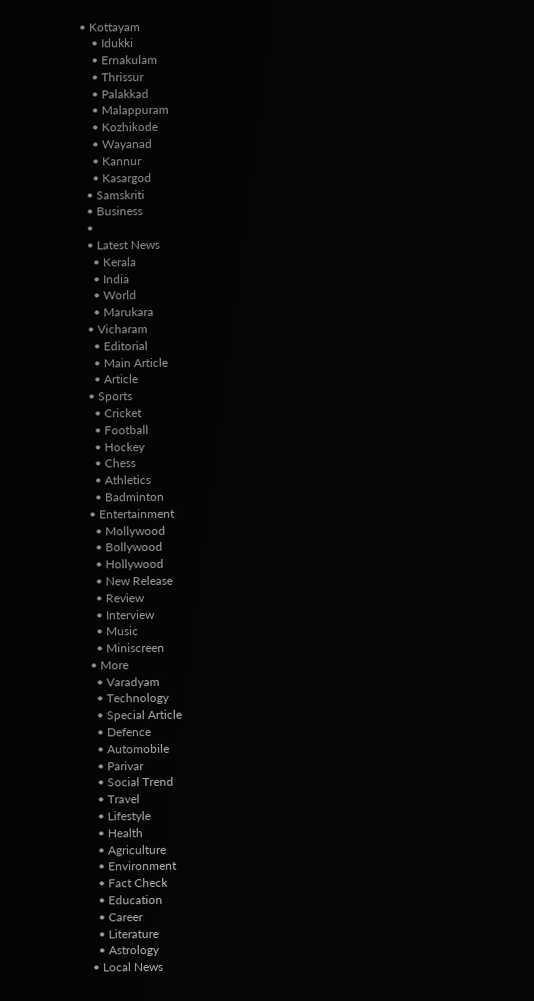• Kottayam
    • Idukki
    • Ernakulam
    • Thrissur
    • Palakkad
    • Malappuram
    • Kozhikode
    • Wayanad
    • Kannur
    • Kasargod
  • Samskriti
  • Business
  •
  • Latest News
    • Kerala
    • India
    • World
    • Marukara
  • Vicharam
    • Editorial
    • Main Article
    • Article
  • Sports
    • Cricket
    • Football
    • Hockey
    • Chess
    • Athletics
    • Badminton
  • Entertainment
    • Mollywood
    • Bollywood
    • Hollywood
    • New Release
    • Review
    • Interview
    • Music
    • Miniscreen
  • More
    • Varadyam
    • Technology
    • Special Article
    • Defence
    • Automobile
    • Parivar
    • Social Trend
    • Travel
    • Lifestyle
    • Health
    • Agriculture
    • Environment
    • Fact Check
    • Education
    • Career
    • Literature
    • Astrology
  • Local News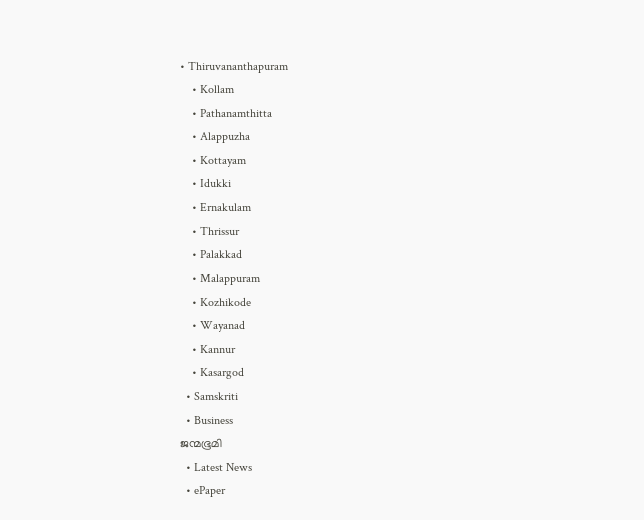• Thiruvananthapuram
    • Kollam
    • Pathanamthitta
    • Alappuzha
    • Kottayam
    • Idukki
    • Ernakulam
    • Thrissur
    • Palakkad
    • Malappuram
    • Kozhikode
    • Wayanad
    • Kannur
    • Kasargod
  • Samskriti
  • Business
ജന്മഭൂമി
  • Latest News
  • ePaper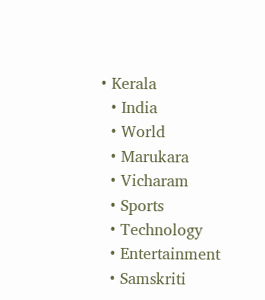• Kerala
  • India
  • World
  • Marukara
  • Vicharam
  • Sports
  • Technology
  • Entertainment
  • Samskriti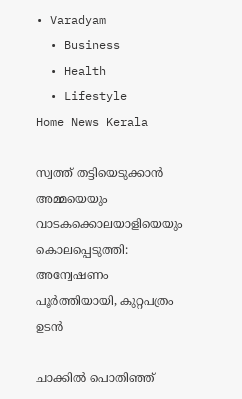• Varadyam
  • Business
  • Health
  • Lifestyle
Home News Kerala

സ്വത്ത് തട്ടിയെടുക്കാന്‍ അമ്മയെയും വാടകക്കൊലയാളിയെയും കൊലപ്പെടുത്തി: അന്വേഷണം പൂര്‍ത്തിയായി, കുറ്റപത്രം ഉടന്‍

ചാക്കില്‍ പൊതിഞ്ഞ്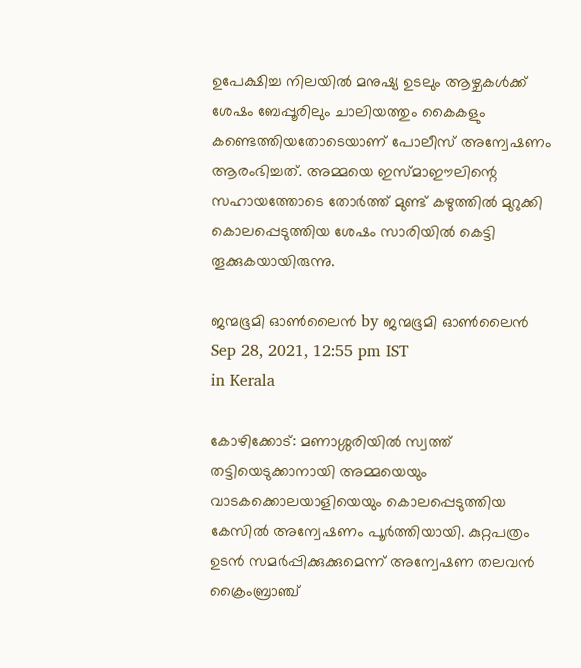ഉപേക്ഷിച്ച നിലയില്‍ മനുഷ്യ ഉടലും ആഴ്ചകള്‍ക്ക് ശേഷം ബേപ്പൂരിലും ചാലിയത്തും കൈകളും കണ്ടെത്തിയതോടെയാണ് പോലീസ് അന്വേഷണം ആരംഭിച്ചത്. അമ്മയെ ഇസ്മാഈലിന്റെ സഹായത്തോടെ തോര്‍ത്ത് മുണ്ട് കഴുത്തില്‍ മുറുക്കി കൊലപ്പെടുത്തിയ ശേഷം സാരിയില്‍ കെട്ടി തൂക്കുകയായിരുന്നു.

ജന്മഭൂമി ഓണ്‍ലൈന്‍ by ജന്മഭൂമി ഓണ്‍ലൈന്‍
Sep 28, 2021, 12:55 pm IST
in Kerala

കോഴിക്കോട്: മണാശ്ശരിയില്‍ സ്വത്ത് തട്ടിയെടുക്കാനായി അമ്മയെയും വാടകക്കൊലയാളിയെയും കൊലപ്പെടുത്തിയ കേസില്‍ അന്വേഷണം പൂര്‍ത്തിയായി. കുറ്റപത്രം ഉടന്‍ സമര്‍പ്പിക്കുക്കുമെന്ന് അന്വേഷണ തലവന്‍ ക്രൈംബ്രാഞ്ച്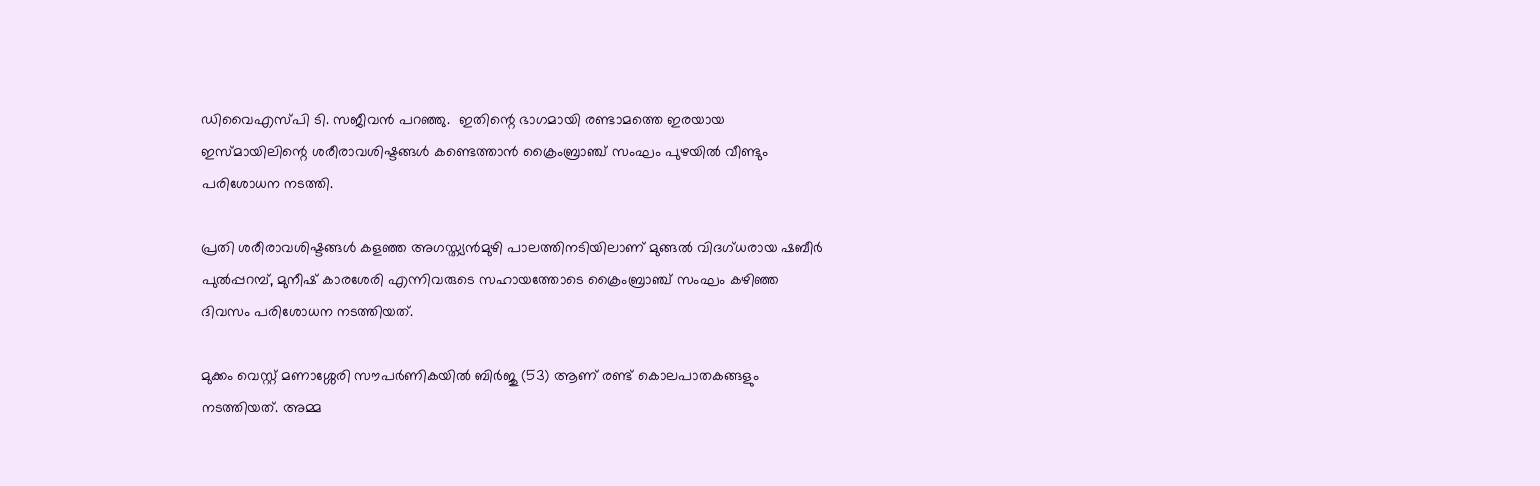ഡിവൈഎസ്പി ടി. സജീവന്‍ പറഞ്ഞു.  ഇതിന്റെ ഭാഗമായി രണ്ടാമത്തെ ഇരയായ ഇസ്മായിലിന്റെ ശരീരാവശിഷ്ടങ്ങള്‍ കണ്ടെത്താന്‍ ക്രൈംബ്രാഞ്ച് സംഘം പുഴയില്‍ വീണ്ടും പരിശോധന നടത്തി.

പ്രതി ശരീരാവശിഷ്ടങ്ങള്‍ കളഞ്ഞ അഗസ്ത്യന്‍മുഴി പാലത്തിനടിയിലാണ് മുങ്ങല്‍ വിദഗ്ധരായ ഷബീര്‍ പുല്‍പ്പറമ്പ്, മുനീഷ് കാരശേരി എന്നിവരുടെ സഹായത്തോടെ ക്രൈംബ്രാഞ്ച് സംഘം കഴിഞ്ഞ ദിവസം പരിശോധന നടത്തിയത്.

മുക്കം വെസ്റ്റ് മണാശ്ശേരി സൗപര്‍ണികയില്‍ ബിര്‍ജു (53) ആണ് രണ്ട് കൊലപാതകങ്ങളും നടത്തിയത്. അമ്മ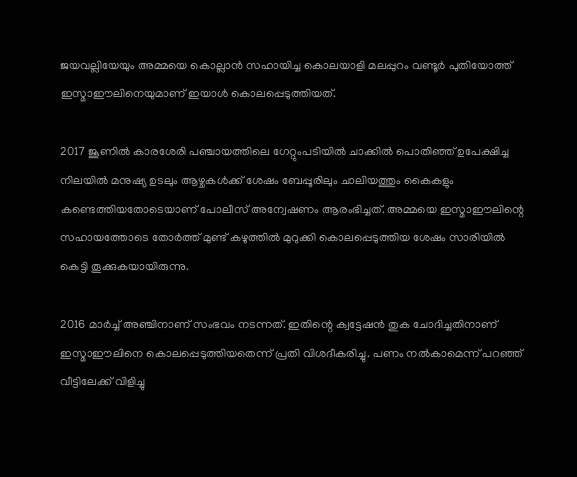ജയവല്ലിയേയും അമ്മയെ കൊല്ലാന്‍ സഹായിച്ച കൊലയാളി മലപ്പുറം വണ്ടൂര്‍ പുതിയോത്ത് ഇസ്മാഈലിനെയുമാണ് ഇയാള്‍ കൊലപ്പെടുത്തിയത്.

2017 ജൂണില്‍ കാരശേരി പഞ്ചായത്തിലെ ഗേറ്റുംപടിയില്‍ ചാക്കില്‍ പൊതിഞ്ഞ് ഉപേക്ഷിച്ച നിലയില്‍ മനുഷ്യ ഉടലും ആഴ്ചകള്‍ക്ക് ശേഷം ബേപ്പൂരിലും ചാലിയത്തും കൈകളും കണ്ടെത്തിയതോടെയാണ് പോലീസ് അന്വേഷണം ആരംഭിച്ചത്. അമ്മയെ ഇസ്മാഈലിന്റെ സഹായത്തോടെ തോര്‍ത്ത് മുണ്ട് കഴുത്തില്‍ മുറുക്കി കൊലപ്പെടുത്തിയ ശേഷം സാരിയില്‍ കെട്ടി തൂക്കുകയായിരുന്നു.

2016 മാര്‍ച്ച് അഞ്ചിനാണ് സംഭവം നടന്നത്. ഇതിന്റെ ക്വട്ടേഷന്‍ തുക ചോദിച്ചതിനാണ് ഇസ്മാഈലിനെ കൊലപ്പെടുത്തിയതെന്ന് പ്രതി വിശദീകരിച്ചു. പണം നല്‍കാമെന്ന് പറഞ്ഞ് വീട്ടിലേക്ക് വിളിച്ചു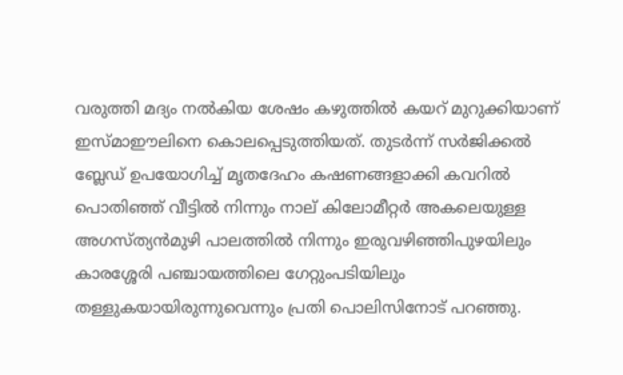വരുത്തി മദ്യം നല്‍കിയ ശേഷം കഴുത്തില്‍ കയറ് മുറുക്കിയാണ് ഇസ്മാഈലിനെ കൊലപ്പെടുത്തിയത്. തുടര്‍ന്ന് സര്‍ജിക്കല്‍ ബ്ലേഡ് ഉപയോഗിച്ച് മൃതദേഹം കഷണങ്ങളാക്കി കവറില്‍ പൊതിഞ്ഞ് വീട്ടില്‍ നിന്നും നാല് കിലോമീറ്റര്‍ അകലെയുള്ള അഗസ്ത്യന്‍മുഴി പാലത്തില്‍ നിന്നും ഇരുവഴിഞ്ഞിപുഴയിലും കാരശ്ശേരി പഞ്ചായത്തിലെ ഗേറ്റുംപടിയിലും തള്ളുകയായിരുന്നുവെന്നും പ്രതി പൊലിസിനോട് പറഞ്ഞു.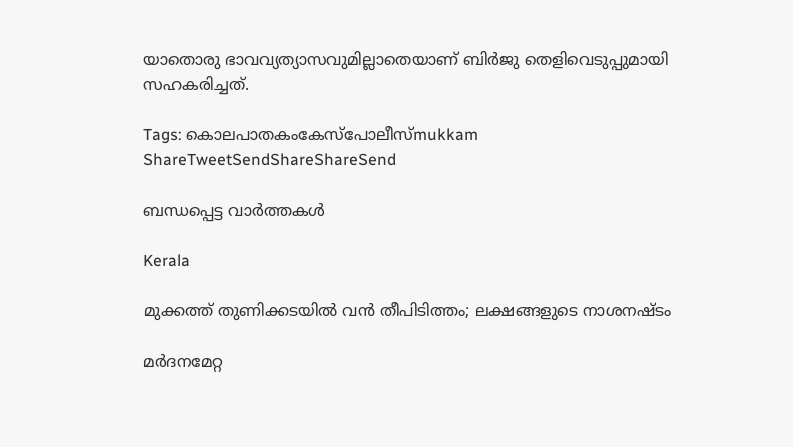യാതൊരു ഭാവവ്യത്യാസവുമില്ലാതെയാണ് ബിര്‍ജു തെളിവെടുപ്പുമായി സഹകരിച്ചത്.

Tags: കൊലപാതകംകേസ്പോലീസ്mukkam
ShareTweetSendShareShareSend

ബന്ധപ്പെട്ട വാര്‍ത്തകള്‍

Kerala

മുക്കത്ത് തുണിക്കടയിൽ വൻ തീപിടിത്തം; ലക്ഷങ്ങളുടെ നാശനഷ്‌ടം

മര്‍ദനമേറ്റ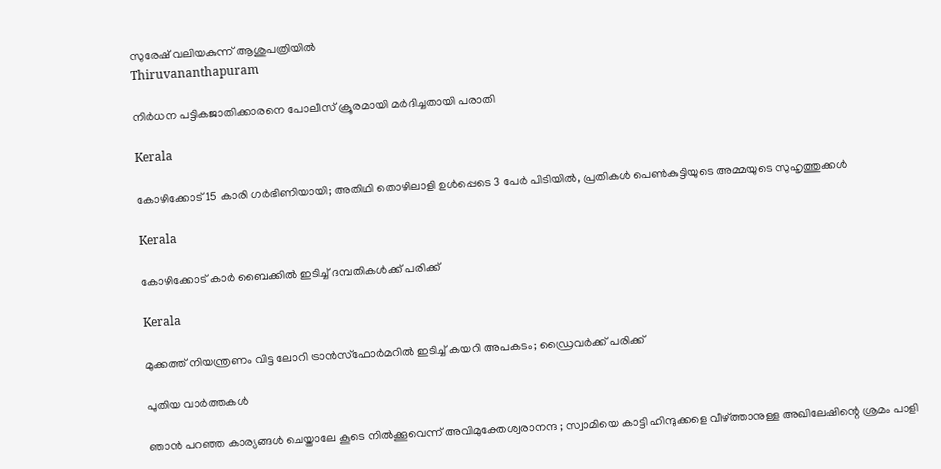സുരേഷ് വലിയകുന്ന് ആശുപത്രിയില്‍
Thiruvananthapuram

നിര്‍ധന പട്ടികജാതിക്കാരനെ പോലീസ് ക്രൂരമായി മര്‍ദിച്ചതായി പരാതി

Kerala

കോഴിക്കോട് 15 കാരി ഗര്‍ഭിണിയായി; അതിഥി തൊഴിലാളി ഉള്‍പ്പെടെ 3 പേര്‍ പിടിയില്‍, പ്രതികള്‍ പെണ്‍കുട്ടിയുടെ അമ്മയുടെ സുഹൃത്തുക്കള്‍

Kerala

കോഴിക്കോട് കാര്‍ ബൈക്കില്‍ ഇടിച്ച് ദമ്പതികള്‍ക്ക് പരിക്ക്

Kerala

മുക്കത്ത് നിയന്ത്രണം വിട്ട ലോറി ട്രാന്‍സ്‌ഫോര്‍മറില്‍ ഇടിച്ച് കയറി അപകടം; ഡ്രൈവര്‍ക്ക് പരിക്ക്

പുതിയ വാര്‍ത്തകള്‍

ഞാൻ പറഞ്ഞ കാര്യങ്ങൾ ചെയ്താലേ കൂടെ നിൽക്കൂവെന്ന് അവിമുക്തേശ്വരാനന്ദ ; സ്വാമിയെ കാട്ടി ഹിന്ദുക്കളെ വീഴ്‌ത്താനുള്ള അഖിലേഷിന്റെ ശ്രമം പാളി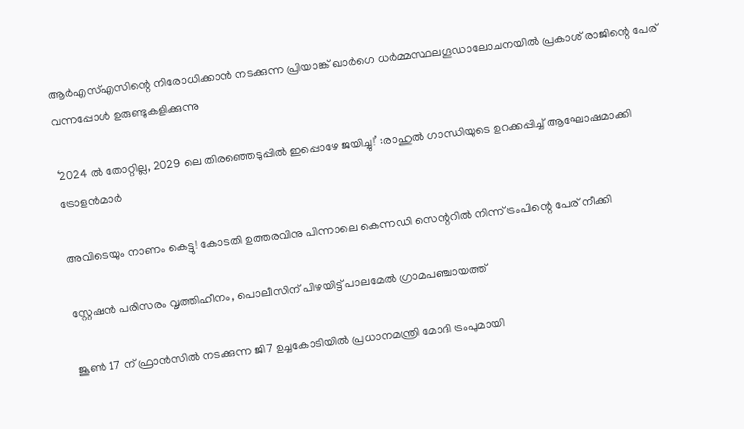ആര്‍എസ്എസിന്റെ നിരോധിക്കാന്‍ നടക്കുന്ന പ്രിയാങ്ക് ഖാര്‍ഗെ ധര്‍മ്മസ്ഥലഗൂഡാലോചനയില്‍ പ്രകാശ് രാജിന്റെ പേര് വന്നപ്പോള്‍ ഉരുണ്ടുകളിക്കുന്നു

‘2024 ല്‍ തോറ്റില്ല, 2029 ലെ തിരഞ്ഞെടുപ്പില്‍ ഇപ്പൊഴേ ജയിച്ചു!’ :രാഹുല്‍ ഗാന്ധിയുടെ ഉറക്കപ്പിച്ച് ആഘോഷമാക്കി ട്രോളന്‍മാര്‍

അവിടെയും നാണം കെട്ടു! കോടതി ഉത്തരവിനു പിന്നാലെ കെന്നഡി സെന്ററില്‍ നിന്ന് ട്രംപിന്റെ പേര് നീക്കി

സ്റ്റേഷന്‍ പരിസരം വൃത്തിഹീനം, പൊലീസിന് പിഴയിട്ട് പാലമേല്‍ ഗ്രാമപഞ്ചായത്ത്

ജൂൺ 17 ന് ഫ്രാൻസിൽ നടക്കുന്ന ജി7 ഉച്ചകോടിയിൽ പ്രധാനമന്ത്രി മോദി ട്രംപുമായി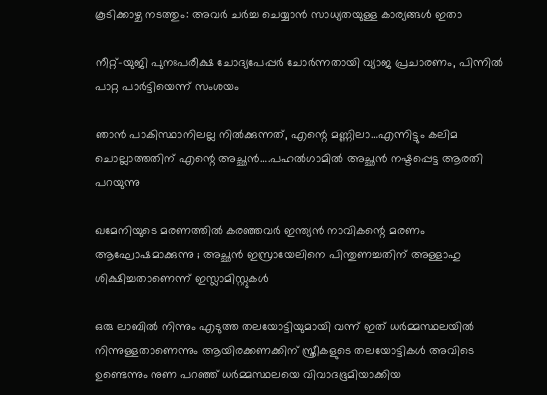കൂടിക്കാഴ്ച നടത്തും: അവർ ചർച്ച ചെയ്യാൻ സാധ്യതയുള്ള കാര്യങ്ങൾ ഇതാ

നീറ്റ്-യുജി പുനഃപരീക്ഷ ചോദ്യപേപ്പര്‍ ചോര്‍ന്നതായി വ്യാജ പ്രചാരണം, പിന്നില്‍ പാറ്റ പാര്‍ട്ടിയെന്ന് സംശയം

ഞാന്‍ പാകിസ്ഥാനിലല്ല നില്‍ക്കുന്നത്, എന്റെ മണ്ണിലാ…എന്നിട്ടും കലിമ ചൊല്ലാത്തതിന് എന്റെ അച്ഛന്‍….പഹല്‍ഗാമില്‍ അച്ഛന്‍ നഷ്ടപ്പെട്ട ആരതി പറയുന്നു

ഖമേനിയുടെ മരണത്തിൽ കരഞ്ഞവർ ഇന്ത്യൻ നാവികന്റെ മരണം ആഘോഷമാക്കുന്നു ; അച്ഛൻ ഇസ്രായേലിനെ പിന്തുണച്ചതിന് അള്ളാഹു ശിക്ഷിച്ചതാണെന്ന് ഇസ്ലാമിസ്റ്റുകൾ

ഒരു ലാബില്‍ നിന്നും എടുത്ത തലയോട്ടിയുമായി വന്ന് ഇത് ധര്‍മ്മസ്ഥലയില്‍ നിന്നുള്ളതാണെന്നും ആയിരക്കണക്കിന് സ്ത്രീകളുടെ തലയോട്ടികള്‍ അവിടെ ഉണ്ടെന്നും നുണ പറഞ്ഞ് ധര്‍മ്മസ്ഥലയെ വിവാദഭൂമിയാക്കിയ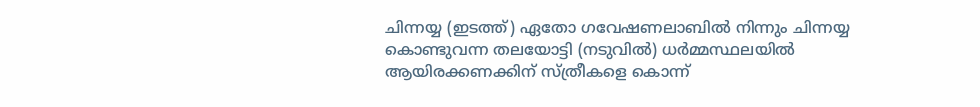ചിന്നയ്യ (ഇടത്ത്) ഏതോ ഗവേഷണലാബില്‍ നിന്നും ചിന്നയ്യ കൊണ്ടുവന്ന തലയോട്ടി (നടുവില്‍) ധര്‍മ്മസ്ഥലയില്‍ ആയിരക്കണക്കിന് സ്ത്രീകളെ കൊന്ന്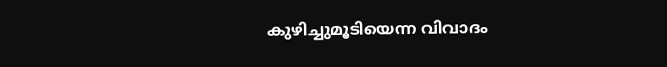കുഴിച്ചുമൂടിയെന്ന വിവാദം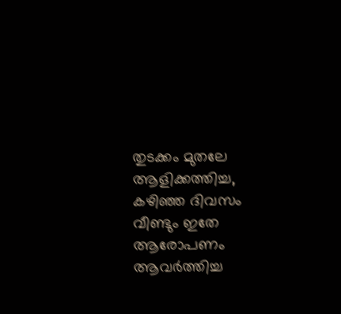തുടക്കം മുതലേ ആളിക്കത്തിച്ച, കഴിഞ്ഞ ദിവസം വീണ്ടും ഇതേ ആരോപണം ആവര്‍ത്തിച്ച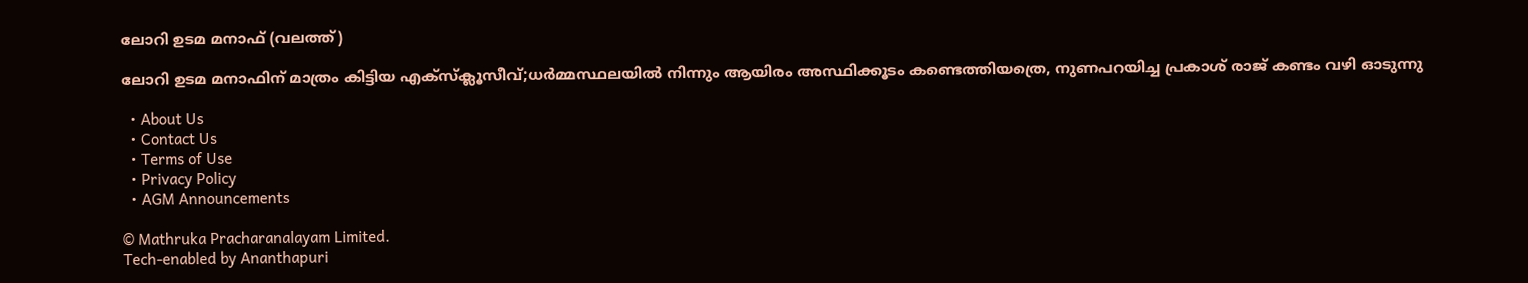ലോറി ഉടമ മനാഫ് (വലത്ത്)

ലോറി ഉടമ മനാഫിന് മാത്രം കിട്ടിയ എക്സ്ക്ലൂസീവ്;ധര്‍മ്മസ്ഥലയില്‍ നിന്നും ആയിരം അസ്ഥിക്കൂടം കണ്ടെത്തിയത്രെ, നുണപറയിച്ച പ്രകാശ് രാജ് കണ്ടം വഴി ഓടുന്നു

  • About Us
  • Contact Us
  • Terms of Use
  • Privacy Policy
  • AGM Announcements

© Mathruka Pracharanalayam Limited.
Tech-enabled by Ananthapuri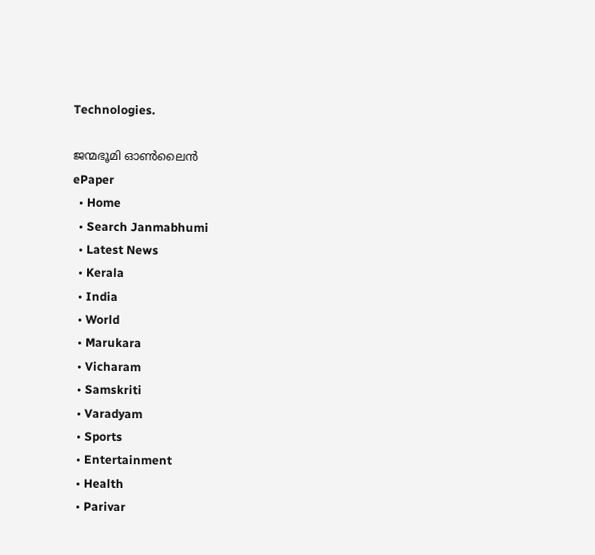Technologies.

ജന്മഭൂമി ഓണ്‍ലൈന്‍
ePaper
  • Home
  • Search Janmabhumi
  • Latest News
  • Kerala
  • India
  • World
  • Marukara
  • Vicharam
  • Samskriti
  • Varadyam
  • Sports
  • Entertainment
  • Health
  • Parivar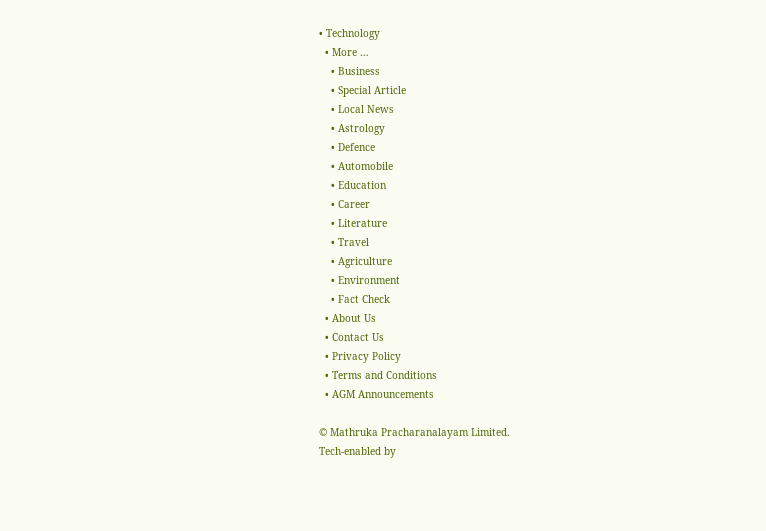• Technology
  • More …
    • Business
    • Special Article
    • Local News
    • Astrology
    • Defence
    • Automobile
    • Education
    • Career
    • Literature
    • Travel
    • Agriculture
    • Environment
    • Fact Check
  • About Us
  • Contact Us
  • Privacy Policy
  • Terms and Conditions
  • AGM Announcements

© Mathruka Pracharanalayam Limited.
Tech-enabled by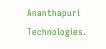Ananthapuri Technologies.